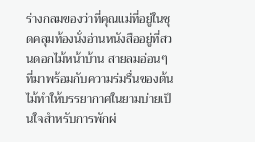ร่างกลมของว่าที่คุณแม่ที่อยู่ในชุดคลุมท้องนั่งอ่านหนังสืออยู่ที่สวนดอกไม้หน้าบ้าน สายลมอ่อนๆที่มาพร้อมกับความร่มรื่นของต้นไม้ทำให้บรรยากาศในยามบ่ายเป็นใจสำหรับการพักผ่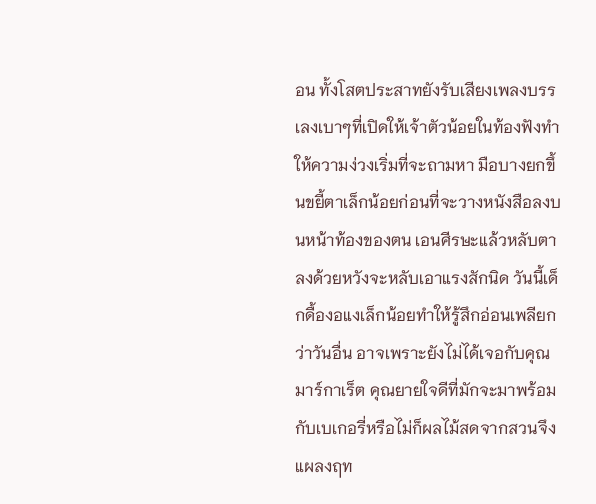อน ทั้งโสตประสาทยังรับเสียงเพลงบรรเลงเบาๆที่เปิดให้เจ้าตัวน้อยในท้องฟังทำให้ความง่วงเริ่มที่จะถามหา มือบางยกขึ้นขยี้ตาเล็กน้อยก่อนที่จะวางหนังสือลงบนหน้าท้องของตน เอนศีรษะแล้วหลับตาลงด้วยหวังจะหลับเอาแรงสักนิด วันนี้เด็กดื้องอแงเล็กน้อยทำให้รู้สึกอ่อนเพลียกว่าวันอื่น อาจเพราะยังไม่ได้เจอกับคุณมาร์กาเร็ต คุณยายใจดีที่มักจะมาพร้อมกับเบเกอรี่หรือไม่ก็ผลไม้สดจากสวนจึงแผลงฤท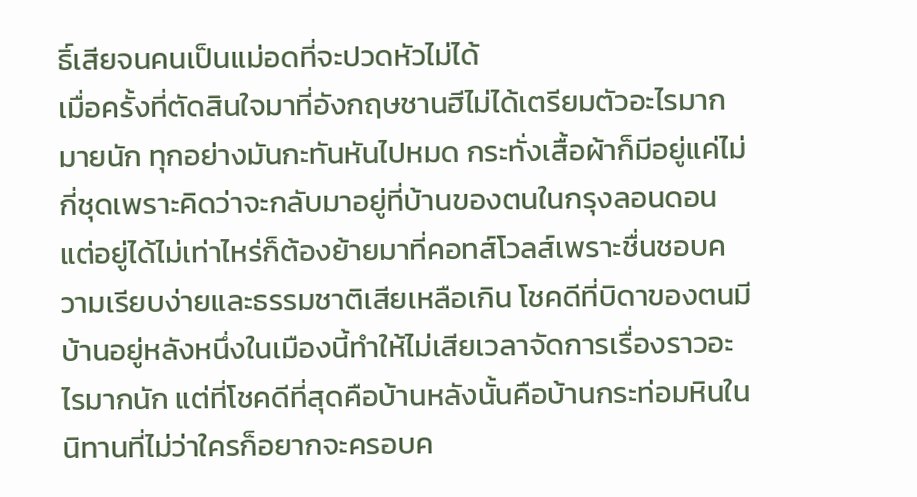ธิ์เสียจนคนเป็นแม่อดที่จะปวดหัวไม่ได้
เมื่อครั้งที่ตัดสินใจมาที่อังกฤษชานฮีไม่ได้เตรียมตัวอะไรมากมายนัก ทุกอย่างมันกะทันหันไปหมด กระทั่งเสื้อผ้าก็มีอยู่แค่ไม่กี่ชุดเพราะคิดว่าจะกลับมาอยู่ที่บ้านของตนในกรุงลอนดอน แต่อยู่ได้ไม่เท่าไหร่ก็ต้องย้ายมาที่คอทส์โวลส์เพราะชื่นชอบความเรียบง่ายและธรรมชาติเสียเหลือเกิน โชคดีที่บิดาของตนมีบ้านอยู่หลังหนึ่งในเมืองนี้ทำให้ไม่เสียเวลาจัดการเรื่องราวอะไรมากนัก แต่ที่โชคดีที่สุดคือบ้านหลังนั้นคือบ้านกระท่อมหินในนิทานที่ไม่ว่าใครก็อยากจะครอบค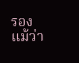รอง แม้ว่า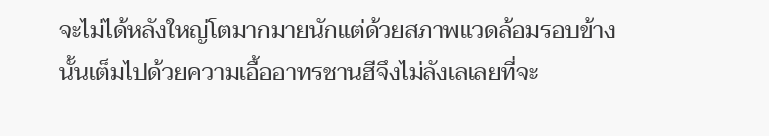จะไม่ได้หลังใหญ่โตมากมายนักแต่ด้วยสภาพแวดล้อมรอบข้างนั้นเต็มไปด้วยความเอื้ออาทรชานฮีจึงไม่ลังเลเลยที่จะ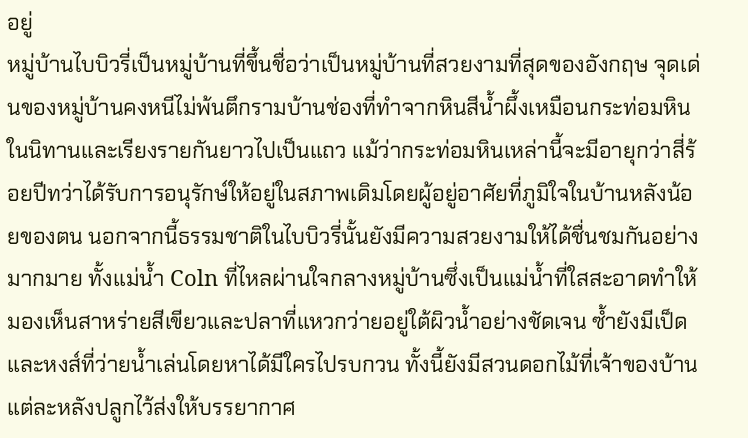อยู่
หมู่บ้านไบบิวรี่เป็นหมู่บ้านที่ขึ้นชื่อว่าเป็นหมู่บ้านที่สวยงามที่สุดของอังกฤษ จุดเด่นของหมู่บ้านคงหนีไม่พ้นตึกรามบ้านช่องที่ทำจากหินสีน้ำผึ้งเหมือนกระท่อมหินในนิทานและเรียงรายกันยาวไปเป็นแถว แม้ว่ากระท่อมหินเหล่านี้จะมีอายุกว่าสี่ร้อยปีทว่าได้รับการอนุรักษ์ให้อยู่ในสภาพเดิมโดยผู้อยู่อาศัยที่ภูมิใจในบ้านหลังน้อยของตน นอกจากนี้ธรรมชาติในไบบิวรี่นั้นยังมีความสวยงามให้ได้ชื่นชมกันอย่างมากมาย ทั้งแม่น้ำ Coln ที่ไหลผ่านใจกลางหมู่บ้านซึ่งเป็นแม่น้ำที่ใสสะอาดทำให้มองเห็นสาหร่ายสีเขียวและปลาที่แหวกว่ายอยู่ใต้ผิวน้ำอย่างชัดเจน ซ้ำยังมีเป็ดและหงส์ที่ว่ายน้ำเล่นโดยหาได้มีใครไปรบกวน ทั้งนี้ยังมีสวนดอกไม้ที่เจ้าของบ้านแต่ละหลังปลูกไว้ส่งให้บรรยากาศ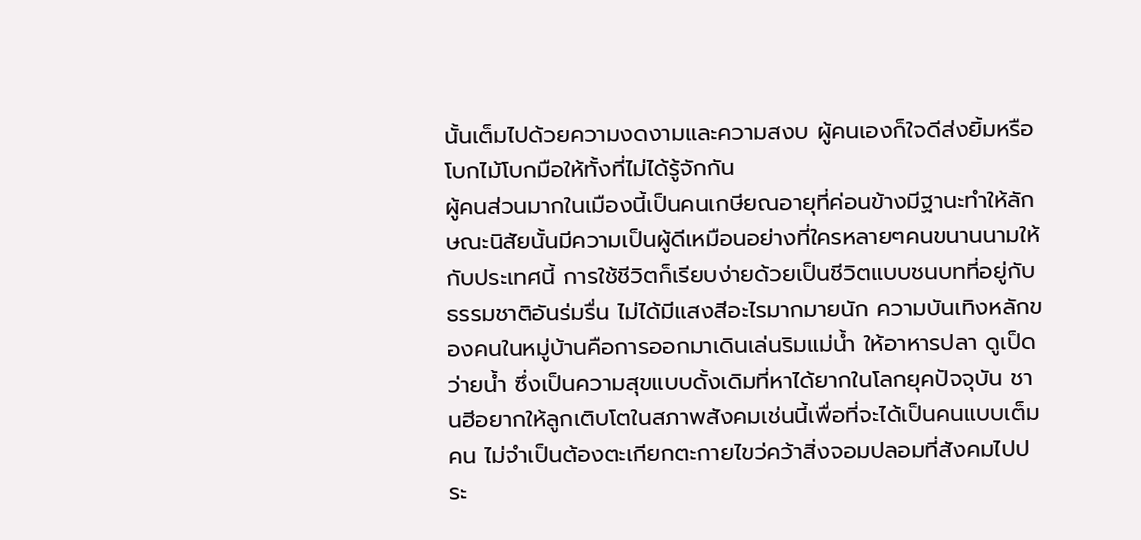นั้นเต็มไปด้วยความงดงามและความสงบ ผู้คนเองก็ใจดีส่งยิ้มหรือโบกไม้โบกมือให้ทั้งที่ไม่ได้รู้จักกัน
ผู้คนส่วนมากในเมืองนี้เป็นคนเกษียณอายุที่ค่อนข้างมีฐานะทำให้ลักษณะนิสัยนั้นมีความเป็นผู้ดีเหมือนอย่างที่ใครหลายๆคนขนานนามให้กับประเทศนี้ การใช้ชีวิตก็เรียบง่ายด้วยเป็นชีวิตแบบชนบทที่อยู่กับธรรมชาติอันร่มรื่น ไม่ได้มีแสงสีอะไรมากมายนัก ความบันเทิงหลักของคนในหมู่บ้านคือการออกมาเดินเล่นริมแม่น้ำ ให้อาหารปลา ดูเป็ดว่ายน้ำ ซึ่งเป็นความสุขแบบดั้งเดิมที่หาได้ยากในโลกยุคปัจจุบัน ชานฮีอยากให้ลูกเติบโตในสภาพสังคมเช่นนี้เพื่อที่จะได้เป็นคนแบบเต็มคน ไม่จำเป็นต้องตะเกียกตะกายไขว่คว้าสิ่งจอมปลอมที่สังคมไปประ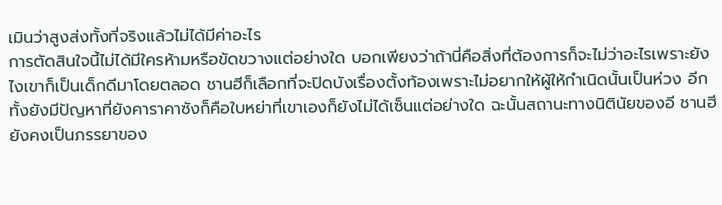เมินว่าสูงส่งทั้งที่จริงแล้วไม่ได้มีค่าอะไร
การตัดสินใจนี้ไม่ได้มีใครห้ามหรือขัดขวางแต่อย่างใด บอกเพียงว่าถ้านี่คือสิ่งที่ต้องการก็จะไม่ว่าอะไรเพราะยังไงเขาก็เป็นเด็กดีมาโดยตลอด ชานฮีก็เลือกที่จะปิดบังเรื่องตั้งท้องเพราะไม่อยากให้ผู้ให้กำเนิดนั้นเป็นห่วง อีกทั้งยังมีปัญหาที่ยังคาราคาซังก็คือใบหย่าที่เขาเองก็ยังไม่ได้เซ็นแต่อย่างใด ฉะนั้นสถานะทางนิตินัยของอี ชานฮียังคงเป็นภรรยาของ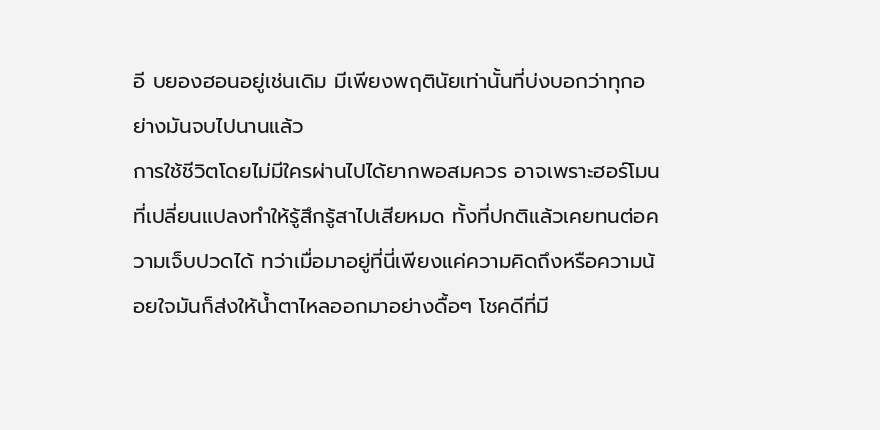อี บยองฮอนอยู่เช่นเดิม มีเพียงพฤตินัยเท่านั้นที่บ่งบอกว่าทุกอย่างมันจบไปนานแล้ว
การใช้ชีวิตโดยไม่มีใครผ่านไปได้ยากพอสมควร อาจเพราะฮอร์โมนที่เปลี่ยนแปลงทำให้รู้สึกรู้สาไปเสียหมด ทั้งที่ปกติแล้วเคยทนต่อความเจ็บปวดได้ ทว่าเมื่อมาอยู่ที่นี่เพียงแค่ความคิดถึงหรือความน้อยใจมันก็ส่งให้น้ำตาไหลออกมาอย่างดื้อๆ โชคดีที่มี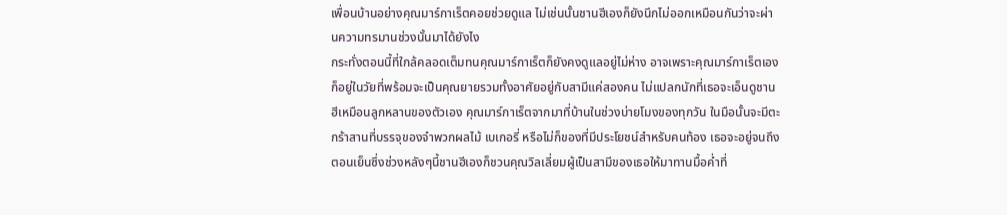เพื่อนบ้านอย่างคุณมาร์กาเร็ตคอยช่วยดูแล ไม่เช่นนั้นชานฮีเองก็ยังนึกไม่ออกเหมือนกันว่าจะผ่านความทรมานช่วงนั้นมาได้ยังไง
กระทั่งตอนนี้ที่ใกล้คลอดเต็มทนคุณมาร์กาเร็ตก็ยังคงดูแลอยู่ไม่ห่าง อาจเพราะคุณมาร์กาเร็ตเองก็อยู่ในวัยที่พร้อมจะเป็นคุณยายรวมทั้งอาศัยอยู่กับสามีแค่สองคน ไม่แปลกนักที่เธอจะเอ็นดูชานฮีเหมือนลูกหลานของตัวเอง คุณมาร์กาเร็ตจากมาที่บ้านในช่วงบ่ายโมงของทุกวัน ในมือนั้นจะมีตะกร้าสานที่บรรจุของจำพวกผลไม้ เบเกอรี่ หรือไม่ก็ของที่มีประโยชน์สำหรับคนท้อง เธอจะอยู่จนถึงตอนเย็นซึ่งช่วงหลังๆนี้ชานฮีเองก็ชวนคุณวิลเลี่ยมผู้เป็นสามีของเธอให้มาทานมื้อค่ำที่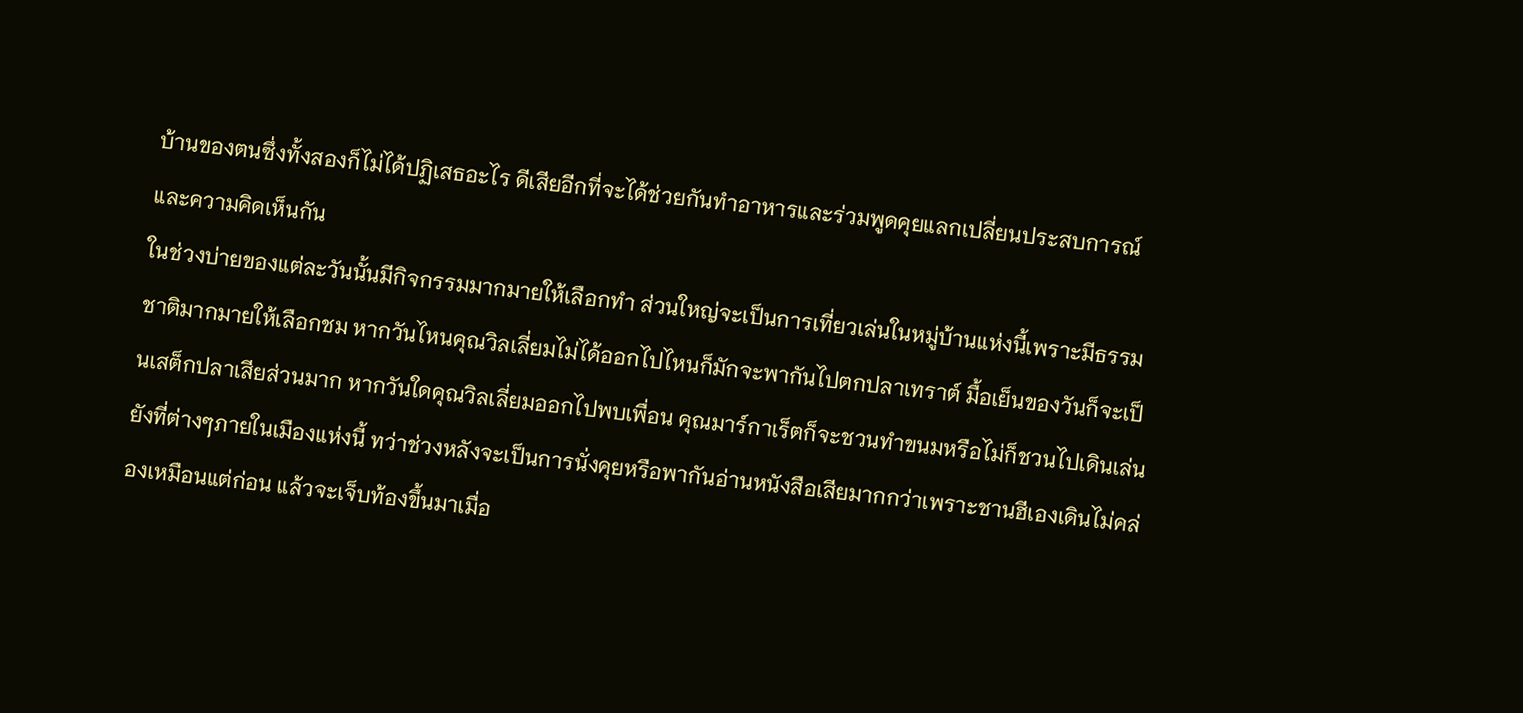บ้านของตนซึ่งทั้งสองก็ไม่ได้ปฏิเสธอะไร ดีเสียอีกที่จะได้ช่วยกันทำอาหารและร่วมพูดคุยแลกเปลี่ยนประสบการณ์และความคิดเห็นกัน
ในช่วงบ่ายของแต่ละวันนั้นมีกิจกรรมมากมายให้เลือกทำ ส่วนใหญ่จะเป็นการเที่ยวเล่นในหมู่บ้านแห่งนี้เพราะมีธรรมชาติมากมายให้เลือกชม หากวันไหนคุณวิลเลี่ยมไม่ได้ออกไปไหนก็มักจะพากันไปตกปลาเทราต์ มื้อเย็นของวันก็จะเป็นเสต็กปลาเสียส่วนมาก หากวันใดคุณวิลเลี่ยมออกไปพบเพื่อน คุณมาร์กาเร็ตก็จะชวนทำขนมหรือไม่ก็ชวนไปเดินเล่นยังที่ต่างๆภายในเมืองแห่งนี้ ทว่าช่วงหลังจะเป็นการนั่งคุยหรือพากันอ่านหนังสือเสียมากกว่าเพราะชานฮีเองเดินไม่คล่องเหมือนแต่ก่อน แล้วจะเจ็บท้องขึ้นมาเมื่อ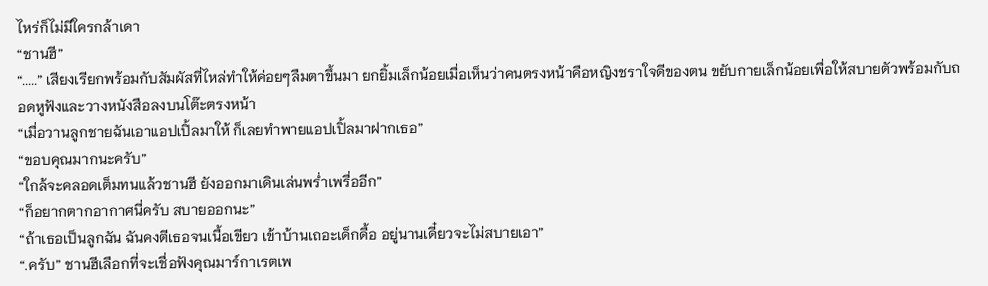ไหร่ก็ไม่มีใครกล้าเดา
“ชานฮี”
“.....” เสียงเรียกพร้อมกับสัมผัสที่ไหล่ทำให้ค่อยๆลืมตาขึ้นมา ยกยิ้มเล็กน้อยเมื่อเห็นว่าคนตรงหน้าคือหญิงชราใจดีของตน ขยับกายเล็กน้อยเพื่อให้สบายตัวพร้อมกับถอดหูฟังและวางหนังสือลงบนโต๊ะตรงหน้า
“เมื่อวานลูกชายฉันเอาแอปเปิ้ลมาให้ ก็เลยทำพายแอปเปิ้ลมาฝากเธอ”
“ขอบคุณมากนะครับ”
“ใกล้จะคลอดเต็มทนแล้วชานฮี ยังออกมาเดินเล่นพร่ำเพรื่ออีก”
“ก็อยากตากอากาศนี่ครับ สบายออกนะ”
“ถ้าเธอเป็นลูกฉัน ฉันคงตีเธอจนเนื้อเขียว เข้าบ้านเถอะเด็กดื้อ อยู่นานเดี๋ยวจะไม่สบายเอา”
“.ครับ” ชานฮีเลือกที่จะเชื่อฟังคุณมาร์กาเรตเพ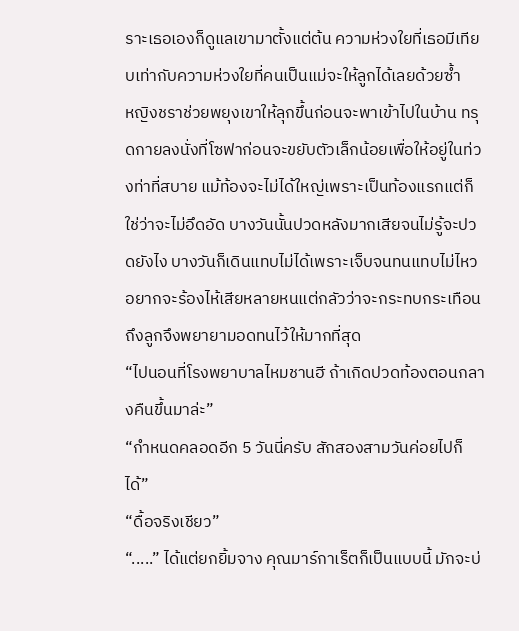ราะเธอเองก็ดูแลเขามาตั้งแต่ต้น ความห่วงใยที่เธอมีเทียบเท่ากับความห่วงใยที่คนเป็นแม่จะให้ลูกได้เลยด้วยซ้ำ
หญิงชราช่วยพยุงเขาให้ลุกขึ้นก่อนจะพาเข้าไปในบ้าน ทรุดกายลงนั่งที่โซฟาก่อนจะขยับตัวเล็กน้อยเพื่อให้อยู่ในท่วงท่าที่สบาย แม้ท้องจะไม่ได้ใหญ่เพราะเป็นท้องแรกแต่ก็ใช่ว่าจะไม่อึดอัด บางวันนั้นปวดหลังมากเสียจนไม่รู้จะปวดยังไง บางวันก็เดินแทบไม่ได้เพราะเจ็บจนทนแทบไม่ไหว อยากจะร้องไห้เสียหลายหนแต่กลัวว่าจะกระทบกระเทือนถึงลูกจึงพยายามอดทนไว้ให้มากที่สุด
“ไปนอนที่โรงพยาบาลไหมชานฮี ถ้าเกิดปวดท้องตอนกลางคืนขึ้นมาล่ะ”
“กำหนดคลอดอีก 5 วันนี่ครับ สักสองสามวันค่อยไปก็ได้”
“ดื้อจริงเชียว”
“.....” ได้แต่ยกยิ้มจาง คุณมาร์กาเร็ตก็เป็นแบบนี้ มักจะบ่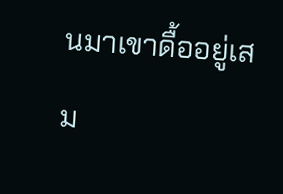นมาเขาดื้ออยู่เสม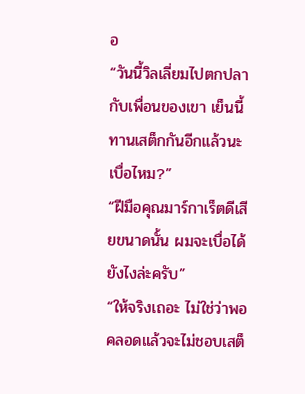อ
“วันนี้วิลเลี่ยมไปตกปลากับเพื่อนของเขา เย็นนี้ทานเสต็กกันอีกแล้วนะ เบื่อไหม?”
“ฝีมือคุณมาร์กาเร็ตดีเสียขนาดนั้น ผมจะเบื่อได้ยังไงล่ะครับ”
“ให้จริงเถอะ ไม่ใช่ว่าพอคลอดแล้วจะไม่ชอบเสต็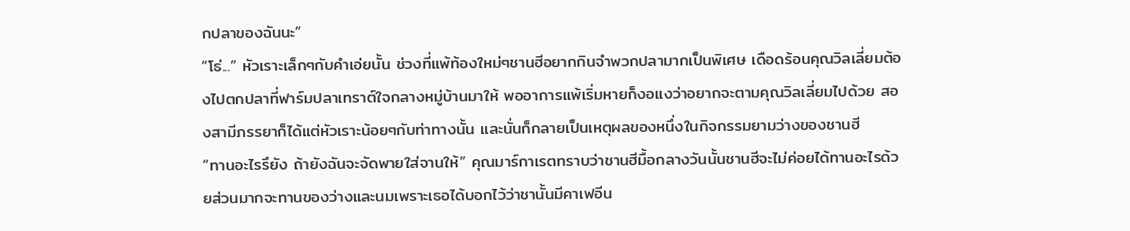กปลาของฉันนะ”
“โธ่...” หัวเราะเล็กๆกับคำเอ่ยนั้น ช่วงที่แพ้ท้องใหม่ๆชานฮีอยากกินจำพวกปลามากเป็นพิเศษ เดือดร้อนคุณวิลเลี่ยมต้องไปตกปลาที่ฟาร์มปลาเทราต์ใจกลางหมู่บ้านมาให้ พออาการแพ้เริ่มหายก็งอแงว่าอยากจะตามคุณวิลเลี่ยมไปด้วย สองสามีภรรยาก็ได้แต่หัวเราะน้อยๆกับท่าทางนั้น และนั่นก็กลายเป็นเหตุผลของหนึ่งในกิจกรรมยามว่างของชานฮี
“ทานอะไรรึยัง ถ้ายังฉันจะจัดพายใส่จานให้” คุณมาร์กาเรตทราบว่าชานฮีมื้อกลางวันนั้นชานฮีจะไม่ค่อยได้ทานอะไรด้วยส่วนมากจะทานของว่างและนมเพราะเธอได้บอกไว้ว่าชานั้นมีคาเฟอีน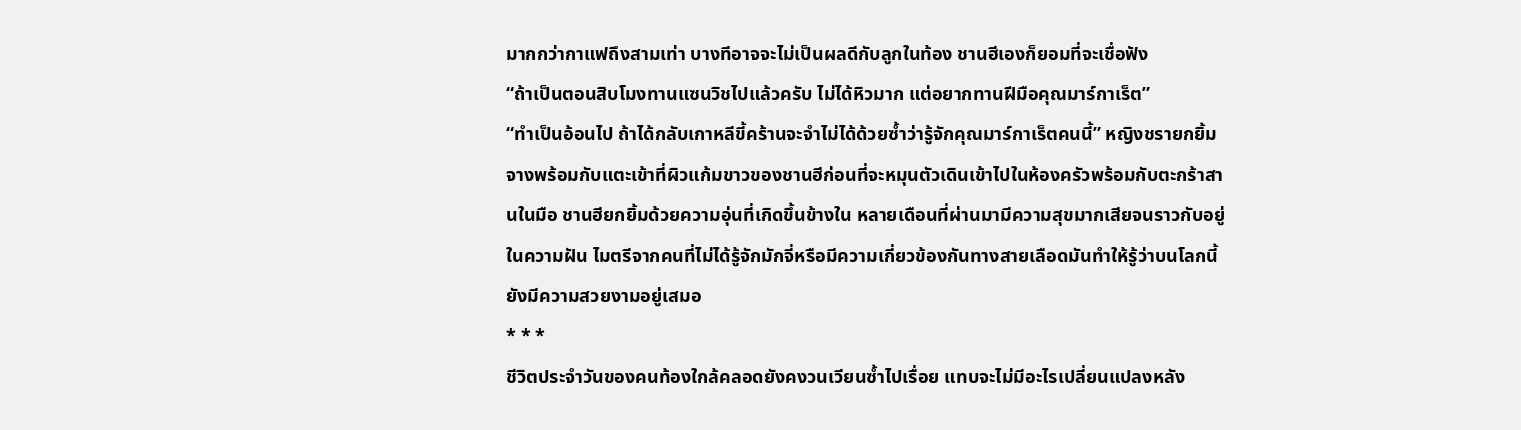มากกว่ากาแฟถึงสามเท่า บางทีอาจจะไม่เป็นผลดีกับลูกในท้อง ชานฮีเองก็ยอมที่จะเชื่อฟัง
“ถ้าเป็นตอนสิบโมงทานแซนวิชไปแล้วครับ ไม่ได้หิวมาก แต่อยากทานฝีมือคุณมาร์กาเร็ต”
“ทำเป็นอ้อนไป ถ้าได้กลับเกาหลีขี้คร้านจะจำไม่ได้ด้วยซ้ำว่ารู้จักคุณมาร์กาเร็ตคนนี้” หญิงชรายกยิ้มจางพร้อมกับแตะเข้าที่ผิวแก้มขาวของชานฮีก่อนที่จะหมุนตัวเดินเข้าไปในห้องครัวพร้อมกับตะกร้าสานในมือ ชานฮียกยิ้มด้วยความอุ่นที่เกิดขึ้นข้างใน หลายเดือนที่ผ่านมามีความสุขมากเสียจนราวกับอยู่ในความฝัน ไมตรีจากคนที่ไม่ได้รู้จักมักจี่หรือมีความเกี่ยวข้องกันทางสายเลือดมันทำให้รู้ว่าบนโลกนี้ยังมีความสวยงามอยู่เสมอ
* * *
ชีวิตประจำวันของคนท้องใกล้คลอดยังคงวนเวียนซ้ำไปเรื่อย แทบจะไม่มีอะไรเปลี่ยนแปลงหลัง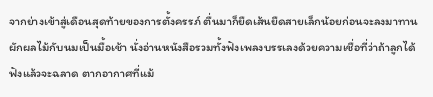จากย่างเข้าสู่เดือนสุดท้ายของการตั้งครรภ์ ตื่นมาก็ยืดเส้นยืดสายเล็กน้อยก่อนจะลงมาทานผักผลไม้กับนมเป็นมื้อเช้า นั่งอ่านหนังสือรวมทั้งฟังเพลงบรรเลงด้วยความเชื่อที่ว่าถ้าลูกได้ฟังแล้วจะฉลาด ตากอากาศที่แม้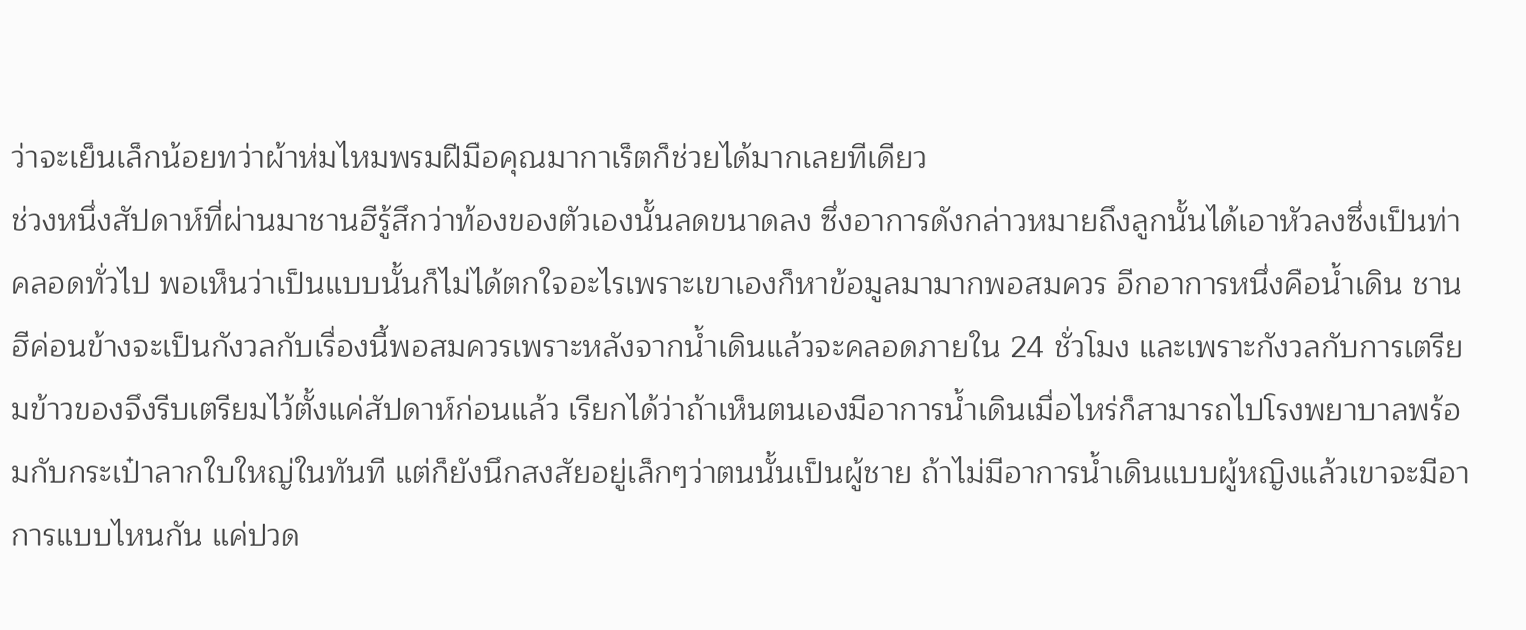ว่าจะเย็นเล็กน้อยทว่าผ้าห่มไหมพรมฝีมือคุณมากาเร็ตก็ช่วยได้มากเลยทีเดียว
ช่วงหนึ่งสัปดาห์ที่ผ่านมาชานฮีรู้สึกว่าท้องของตัวเองนั้นลดขนาดลง ซึ่งอาการดังกล่าวหมายถึงลูกนั้นได้เอาหัวลงซึ่งเป็นท่าคลอดทั่วไป พอเห็นว่าเป็นแบบนั้นก็ไม่ได้ตกใจอะไรเพราะเขาเองก็หาข้อมูลมามากพอสมควร อีกอาการหนึ่งคือน้ำเดิน ชานฮีค่อนข้างจะเป็นกังวลกับเรื่องนี้พอสมควรเพราะหลังจากน้ำเดินแล้วจะคลอดภายใน 24 ชั่วโมง และเพราะกังวลกับการเตรียมข้าวของจึงรีบเตรียมไว้ตั้งแค่สัปดาห์ก่อนแล้ว เรียกได้ว่าถ้าเห็นตนเองมีอาการน้ำเดินเมื่อไหร่ก็สามารถไปโรงพยาบาลพร้อมกับกระเป๋าลากใบใหญ่ในทันที แต่ก็ยังนึกสงสัยอยู่เล็กๆว่าตนนั้นเป็นผู้ชาย ถ้าไม่มีอาการน้ำเดินแบบผู้หญิงแล้วเขาจะมีอาการแบบไหนกัน แค่ปวด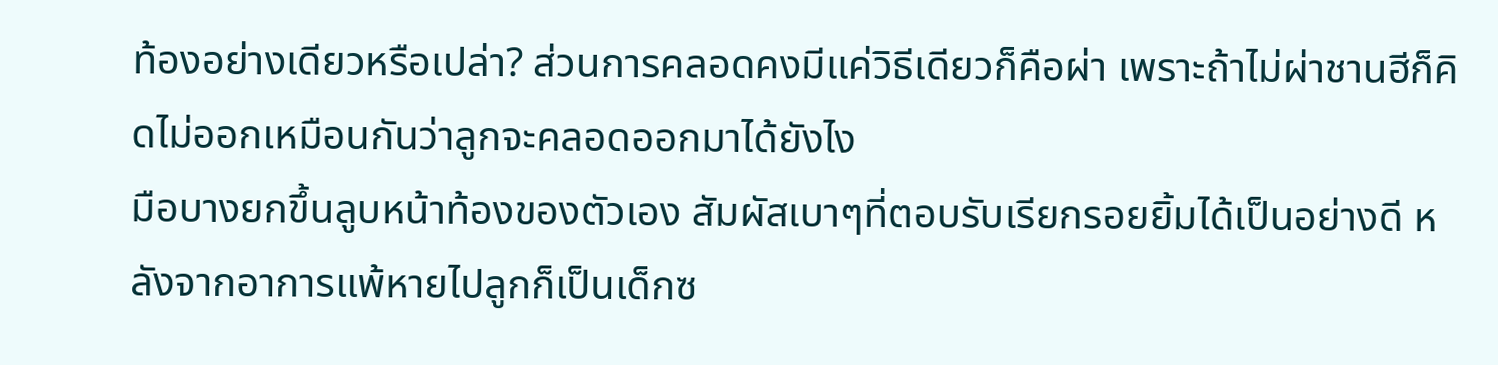ท้องอย่างเดียวหรือเปล่า? ส่วนการคลอดคงมีแค่วิธีเดียวก็คือผ่า เพราะถ้าไม่ผ่าชานฮีก็คิดไม่ออกเหมือนกันว่าลูกจะคลอดออกมาได้ยังไง
มือบางยกขึ้นลูบหน้าท้องของตัวเอง สัมผัสเบาๆที่ตอบรับเรียกรอยยิ้มได้เป็นอย่างดี หลังจากอาการแพ้หายไปลูกก็เป็นเด็กซ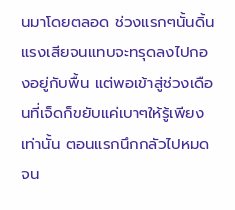นมาโดยตลอด ช่วงแรกๆนั้นดิ้นแรงเสียจนแทบจะทรุดลงไปกองอยู่กับพื้น แต่พอเข้าสู่ช่วงเดือนที่เจ็ดก็ขยับแค่เบาๆให้รู้เพียงเท่านั้น ตอนแรกนึกกลัวไปหมดจน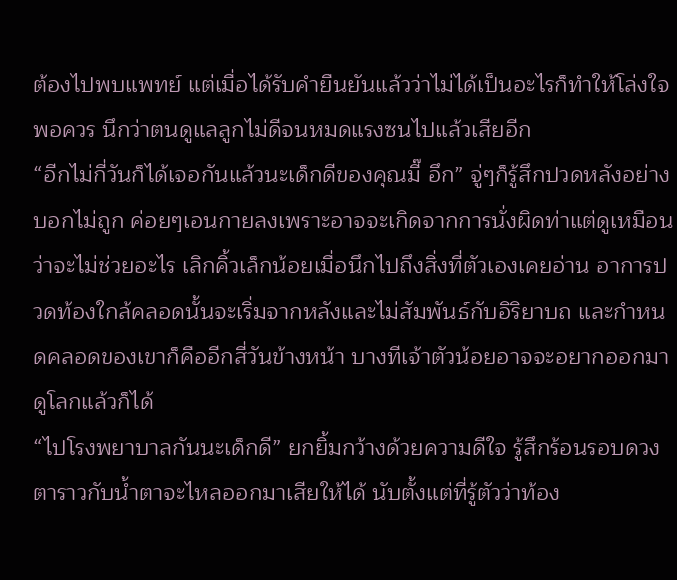ต้องไปพบแพทย์ แต่เมื่อได้รับคำยืนยันแล้วว่าไม่ได้เป็นอะไรก็ทำให้โล่งใจพอควร นึกว่าตนดูแลลูกไม่ดีจนหมดแรงซนไปแล้วเสียอีก
“อีกไม่กี่วันก็ได้เจอกันแล้วนะเด็กดีของคุณมี๊ อึก” จู่ๆก็รู้สึกปวดหลังอย่างบอกไม่ถูก ค่อยๆเอนกายลงเพราะอาจจะเกิดจากการนั่งผิดท่าแต่ดูเหมือนว่าจะไม่ช่วยอะไร เลิกคิ้วเล็กน้อยเมื่อนึกไปถึงสิ่งที่ตัวเองเคยอ่าน อาการปวดท้องใกล้คลอดนั้นจะเริ่มจากหลังและไม่สัมพันธ์กับอิริยาบถ และกำหนดคลอดของเขาก็คืออีกสี่วันข้างหน้า บางทีเจ้าตัวน้อยอาจจะอยากออกมาดูโลกแล้วก็ได้
“ไปโรงพยาบาลกันนะเด็กดี” ยกยิ้มกว้างด้วยความดีใจ รู้สึกร้อนรอบดวงตาราวกับน้ำตาจะไหลออกมาเสียให้ได้ นับตั้งแต่ที่รู้ตัวว่าท้อง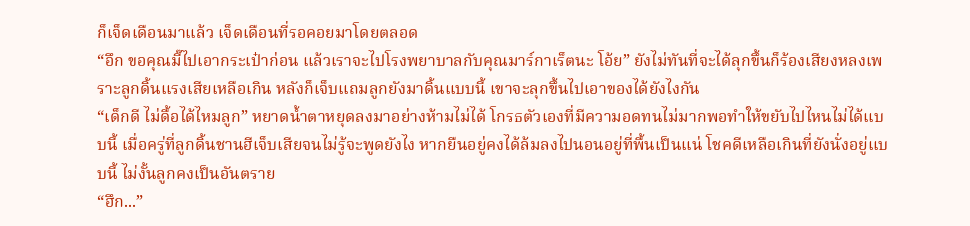ก็เจ็ดเดือนมาแล้ว เจ็ดเดือนที่รอคอยมาโดยตลอด
“อึก ขอคุณมี๊ไปเอากระเป๋าก่อน แล้วเราจะไปโรงพยาบาลกับคุณมาร์กาเร็ตนะ โอ้ย” ยังไม่ทันที่จะได้ลุกขึ้นก็ร้องเสียงหลงเพราะลูกดิ้นแรงเสียเหลือเกิน หลังก็เจ็บแถมลูกยังมาดิ้นแบบนี้ เขาจะลุกขึ้นไปเอาของได้ยังไงกัน
“เด็กดี ไม่ดื้อได้ไหมลูก” หยาดน้ำตาหยุดลงมาอย่างห้ามไม่ได้ โกรธตัวเองที่มีความอดทนไม่มากพอทำให้ขยับไปไหนไม่ได้แบบนี้ เมื่อครู่ที่ลูกดิ้นชานฮีเจ็บเสียจนไม่รู้จะพูดยังไง หากยืนอยู่คงได้ล้มลงไปนอนอยู่ที่พื้นเป็นแน่ โชคดีเหลือเกินที่ยังนั่งอยู่แบบนี้ ไม่งั้นลูกคงเป็นอันตราย
“ฮึก...”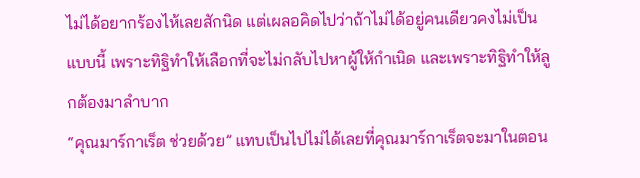ไม่ได้อยากร้องไห้เลยสักนิด แต่เผลอคิดไปว่าถ้าไม่ได้อยู่คนเดียวคงไม่เป็นแบบนี้ เพราะทิฐิทำให้เลือกที่จะไม่กลับไปหาผู้ให้กำเนิด และเพราะทิฐิทำให้ลูกต้องมาลำบาก
“คุณมาร์กาเร็ต ช่วยด้วย” แทบเป็นไปไม่ได้เลยที่คุณมาร์กาเร็ตจะมาในตอน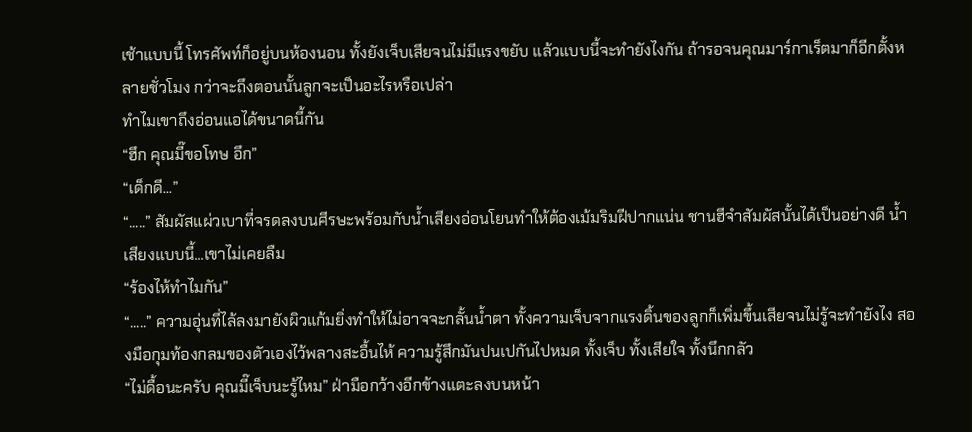เช้าแบบนี้ โทรศัพท์ก็อยู่บนห้องนอน ทั้งยังเจ็บเสียจนไม่มีแรงขยับ แล้วแบบนี้จะทำยังไงกัน ถ้ารอจนคุณมาร์กาเร็ตมาก็อีกตั้งหลายชั่วโมง กว่าจะถึงตอนนั้นลูกจะเป็นอะไรหรือเปล่า
ทำไมเขาถึงอ่อนแอได้ขนาดนี้กัน
“ฮึก คุณมี๊ขอโทษ อึก”
“เด็กดี...”
“.....” สัมผัสแผ่วเบาที่จรดลงบนศีรษะพร้อมกับน้ำเสียงอ่อนโยนทำให้ต้องเม้มริมฝีปากแน่น ชานฮีจำสัมผัสนั้นได้เป็นอย่างดี น้ำเสียงแบบนี้...เขาไม่เคยลืม
“ร้องไห้ทำไมกัน”
“.....” ความอุ่นที่ไล้ลงมายังผิวแก้มยิ่งทำให้ไม่อาจจะกลั้นน้ำตา ทั้งความเจ็บจากแรงดิ้นของลูกก็เพิ่มขึ้นเสียจนไม่รู้จะทำยังไง สองมือกุมท้องกลมของตัวเองไว้พลางสะอื้นไห้ ความรู้สึกมันปนเปกันไปหมด ทั้งเจ็บ ทั้งเสียใจ ทั้งนึกกลัว
“ไม่ดื้อนะครับ คุณมี๊เจ็บนะรู้ไหม” ฝ่ามือกว้างอีกข้างแตะลงบนหน้า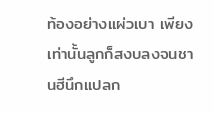ท้องอย่างแผ่วเบา เพียงเท่านั้นลูกก็สงบลงจนชานฮีนึกแปลก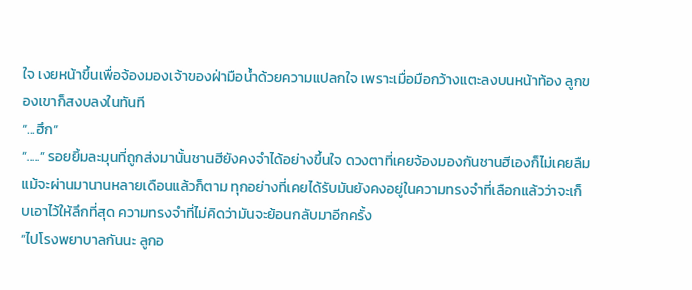ใจ เงยหน้าขึ้นเพื่อจ้องมองเจ้าของฝ่ามือน้ำด้วยความแปลกใจ เพราะเมื่อมือกว้างแตะลงบนหน้าท้อง ลูกของเขาก็สงบลงในทันที
“...ฮึก”
“.....” รอยยิ้มละมุนที่ถูกส่งมานั้นชานฮียังคงจำได้อย่างขึ้นใจ ดวงตาที่เคยจ้องมองกันชานฮีเองก็ไม่เคยลืมแม้จะผ่านมานานหลายเดือนแล้วก็ตาม ทุกอย่างที่เคยได้รับมันยังคงอยู่ในความทรงจำที่เลือกแล้วว่าจะเก็บเอาไว้ให้ลึกที่สุด ความทรงจำที่ไม่คิดว่ามันจะย้อนกลับมาอีกครั้ง
“ไปโรงพยาบาลกันนะ ลูกอ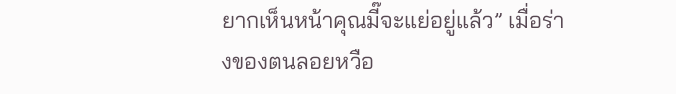ยากเห็นหน้าคุณมี๊จะแย่อยู่แล้ว” เมื่อร่างของตนลอยหวือ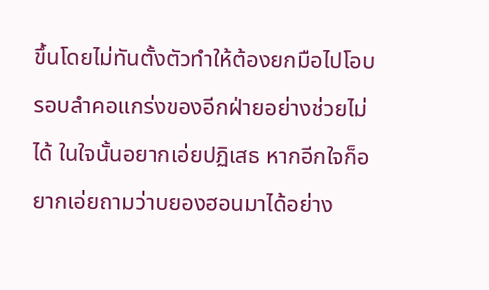ขึ้นโดยไม่ทันตั้งตัวทำให้ต้องยกมือไปโอบรอบลำคอแกร่งของอีกฝ่ายอย่างช่วยไม่ได้ ในใจนั้นอยากเอ่ยปฏิเสธ หากอีกใจก็อยากเอ่ยถามว่าบยองฮอนมาได้อย่าง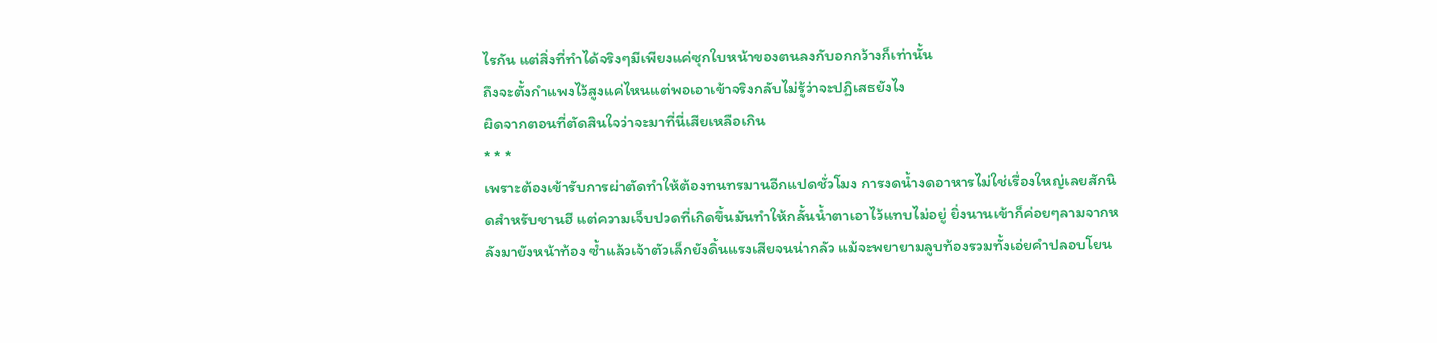ไรกัน แต่สิ่งที่ทำได้จริงๆมีเพียงแค่ซุกใบหน้าของตนลงกับอกกว้างก็เท่านั้น
ถึงจะตั้งกำแพงไว้สูงแค่ไหนแต่พอเอาเข้าจริงกลับไม่รู้ว่าจะปฏิเสธยังไง
ผิดจากตอนที่ตัดสินใจว่าจะมาที่นี่เสียเหลือเกิน
* * *
เพราะต้องเข้ารับการผ่าตัดทำให้ต้องทนทรมานอีกแปดชั่วโมง การงดน้ำงดอาหารไม่ใช่เรื่องใหญ่เลยสักนิดสำหรับชานฮี แต่ความเจ็บปวดที่เกิดขึ้นมันทำให้กลั้นน้ำตาเอาไว้แทบไม่อยู่ ยิ่งนานเข้าก็ค่อยๆลามจากหลังมายังหน้าท้อง ซ้ำแล้วเจ้าตัวเล็กยังดิ้นแรงเสียจนน่ากลัว แม้จะพยายามลูบท้องรวมทั้งเอ่ยคำปลอบโยน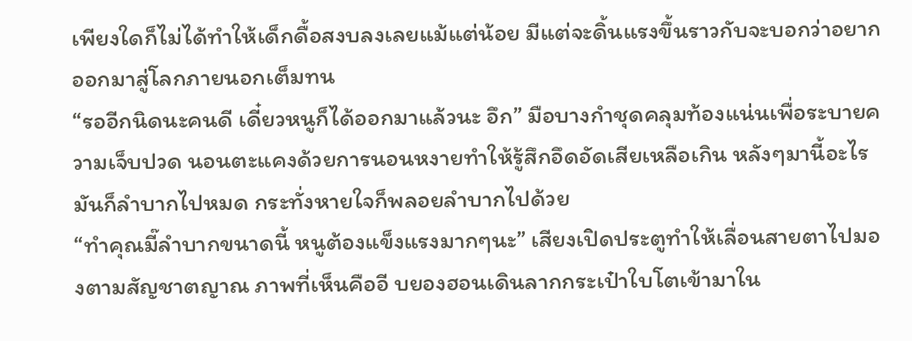เพียงใดก็ไม่ได้ทำให้เด็กดื้อสงบลงเลยแม้แต่น้อย มีแต่จะดิ้นแรงขึ้นราวกับจะบอกว่าอยากออกมาสู่โลกภายนอกเต็มทน
“รออีกนิดนะคนดี เดี๋ยวหนูก็ได้ออกมาแล้วนะ อึก” มือบางกำชุดคลุมท้องแน่นเพื่อระบายความเจ็บปวด นอนตะแคงด้วยการนอนหงายทำให้รู้สึกอึดอัดเสียเหลือเกิน หลังๆมานี้อะไรมันก็ลำบากไปหมด กระทั่งหายใจก็พลอยลำบากไปด้วย
“ทำคุณมี๊ลำบากขนาดนี้ หนูต้องแข็งแรงมากๆนะ” เสียงเปิดประตูทำให้เลื่อนสายตาไปมองตามสัญชาตญาณ ภาพที่เห็นคืออี บยองฮอนเดินลากกระเป๋าใบโตเข้ามาใน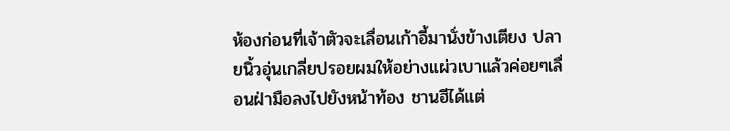ห้องก่อนที่เจ้าตัวจะเลื่อนเก้าอี้มานั่งข้างเตียง ปลายนิ้วอุ่นเกลี่ยปรอยผมให้อย่างแผ่วเบาแล้วค่อยๆเลื่อนฝ่ามือลงไปยังหน้าท้อง ชานฮีได้แต่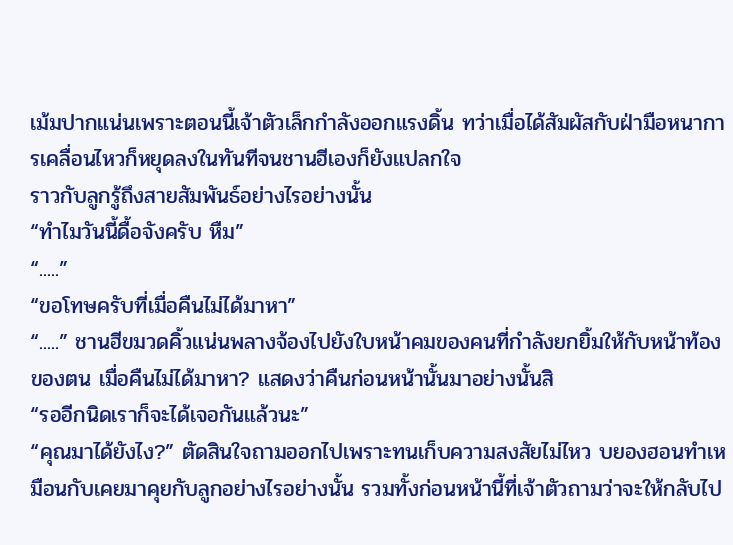เม้มปากแน่นเพราะตอนนี้เจ้าตัวเล็กกำลังออกแรงดิ้น ทว่าเมื่อได้สัมผัสกับฝ่ามือหนาการเคลื่อนไหวก็หยุดลงในทันทีจนชานฮีเองก็ยังแปลกใจ
ราวกับลูกรู้ถึงสายสัมพันธ์อย่างไรอย่างนั้น
“ทำไมวันนี้ดื้อจังครับ หืม”
“.....”
“ขอโทษครับที่เมื่อคืนไม่ได้มาหา”
“.....” ชานฮีขมวดคิ้วแน่นพลางจ้องไปยังใบหน้าคมของคนที่กำลังยกยิ้มให้กับหน้าท้องของตน เมื่อคืนไม่ได้มาหา? แสดงว่าคืนก่อนหน้านั้นมาอย่างนั้นสิ
“รออีกนิดเราก็จะได้เจอกันแล้วนะ”
“คุณมาได้ยังไง?” ตัดสินใจถามออกไปเพราะทนเก็บความสงสัยไม่ไหว บยองฮอนทำเหมือนกับเคยมาคุยกับลูกอย่างไรอย่างนั้น รวมทั้งก่อนหน้านี้ที่เจ้าตัวถามว่าจะให้กลับไป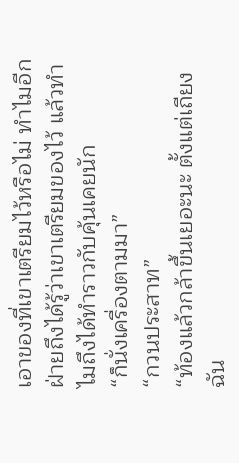เอาของที่เขาเตรียมไว้หรือไม่ ทำไมอีกฝ่ายถึงได้รู้ว่าเขาเตรียมของไว้ แล้วทำไมถึงได้ทำราวกับคุ้นเคยนัก
“ก็นั่งเครื่องตามมา”
“กวนประสาท”
“ท้องแล้วกล้าขึ้นเยอะนะ ตั้งแต่เถียงฉัน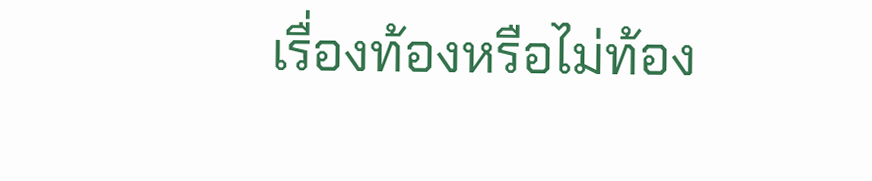เรื่องท้องหรือไม่ท้อง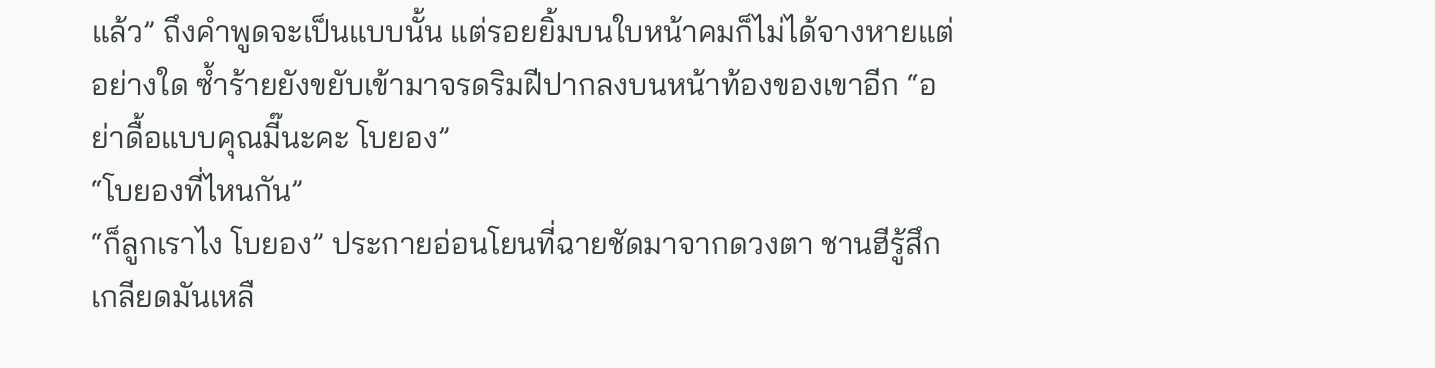แล้ว” ถึงคำพูดจะเป็นแบบนั้น แต่รอยยิ้มบนใบหน้าคมก็ไม่ได้จางหายแต่อย่างใด ซ้ำร้ายยังขยับเข้ามาจรดริมฝีปากลงบนหน้าท้องของเขาอีก “อย่าดื้อแบบคุณมี๊นะคะ โบยอง”
“โบยองที่ไหนกัน”
“ก็ลูกเราไง โบยอง” ประกายอ่อนโยนที่ฉายชัดมาจากดวงตา ชานฮีรู้สึกเกลียดมันเหลื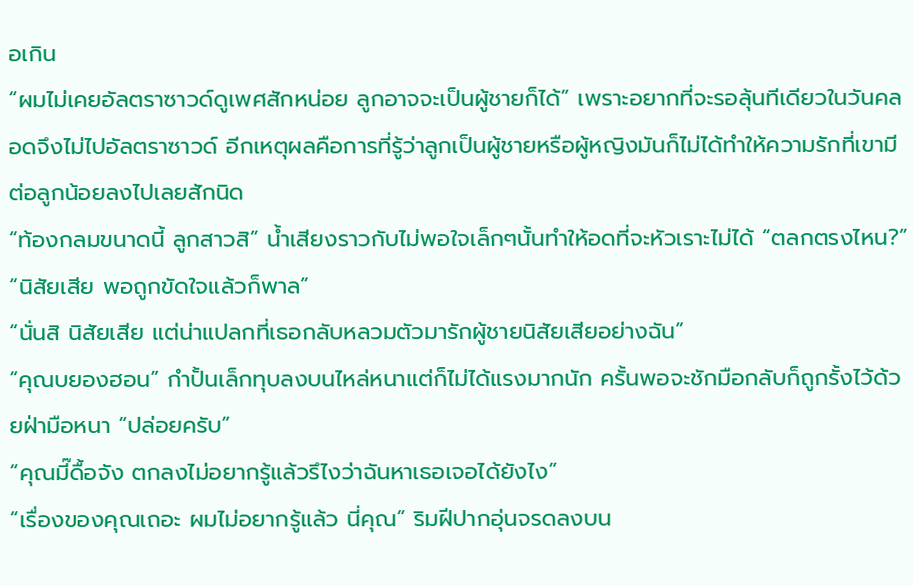อเกิน
“ผมไม่เคยอัลตราซาวด์ดูเพศสักหน่อย ลูกอาจจะเป็นผู้ชายก็ได้” เพราะอยากที่จะรอลุ้นทีเดียวในวันคลอดจึงไม่ไปอัลตราซาวด์ อีกเหตุผลคือการที่รู้ว่าลูกเป็นผู้ชายหรือผู้หญิงมันก็ไม่ได้ทำให้ความรักที่เขามีต่อลูกน้อยลงไปเลยสักนิด
“ท้องกลมขนาดนี้ ลูกสาวสิ” น้ำเสียงราวกับไม่พอใจเล็กๆนั้นทำให้อดที่จะหัวเราะไม่ได้ “ตลกตรงไหน?”
“นิสัยเสีย พอถูกขัดใจแล้วก็พาล”
“นั่นสิ นิสัยเสีย แต่น่าแปลกที่เธอกลับหลวมตัวมารักผู้ชายนิสัยเสียอย่างฉัน”
“คุณบยองฮอน” กำปั้นเล็กทุบลงบนไหล่หนาแต่ก็ไม่ได้แรงมากนัก ครั้นพอจะชักมือกลับก็ถูกรั้งไว้ด้วยฝ่ามือหนา “ปล่อยครับ”
“คุณมี๊ดื้อจัง ตกลงไม่อยากรู้แล้วรึไงว่าฉันหาเธอเจอได้ยังไง”
“เรื่องของคุณเถอะ ผมไม่อยากรู้แล้ว นี่คุณ” ริมฝีปากอุ่นจรดลงบน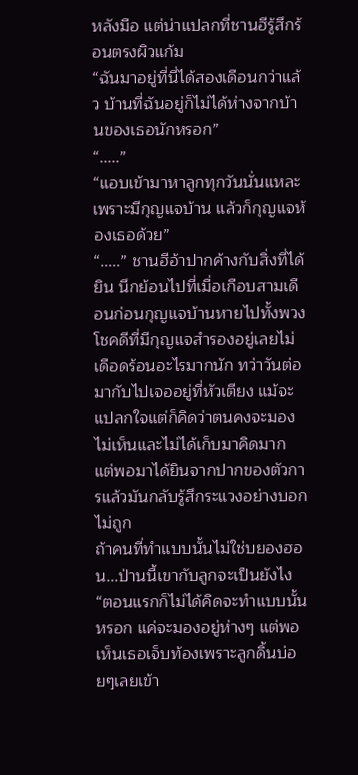หลังมือ แต่น่าแปลกที่ชานฮีรู้สึกร้อนตรงผิวแก้ม
“ฉันมาอยู่ที่นี่ได้สองเดือนกว่าแล้ว บ้านที่ฉันอยู่ก็ไม่ได้ห่างจากบ้านของเธอนักหรอก”
“.....”
“แอบเข้ามาหาลูกทุกวันนั่นแหละ เพราะมีกุญแจบ้าน แล้วก็กุญแจห้องเธอด้วย”
“.....” ชานฮีอ้าปากค้างกับสิ่งที่ได้ยิน นึกย้อนไปที่เมื่อเกือบสามเดือนก่อนกุญแจบ้านหายไปทั้งพวง โชคดีที่มีกุญแจสำรองอยู่เลยไม่เดือดร้อนอะไรมากนัก ทว่าวันต่อมากับไปเจออยู่ที่หัวเตียง แม้จะแปลกใจแต่ก็คิดว่าตนคงจะมองไม่เห็นและไม่ได้เก็บมาคิดมาก แต่พอมาได้ยินจากปากของตัวการแล้วมันกลับรู้สึกระแวงอย่างบอกไม่ถูก
ถ้าคนที่ทำแบบนั้นไม่ใช่บยองฮอน...ป่านนี้เขากับลูกจะเป็นยังไง
“ตอนแรกก็ไม่ได้คิดจะทำแบบนั้นหรอก แค่จะมองอยู่ห่างๆ แต่พอเห็นเธอเจ็บท้องเพราะลูกดิ้นบ่อยๆเลยเข้า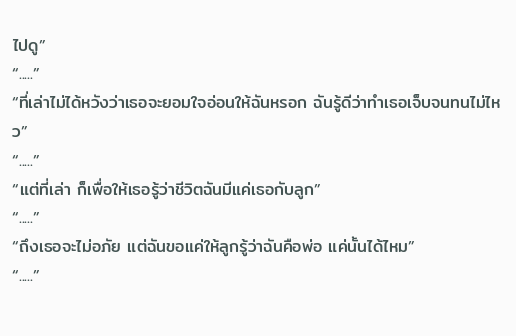ไปดู”
“.....”
“ที่เล่าไม่ได้หวังว่าเธอจะยอมใจอ่อนให้ฉันหรอก ฉันรู้ดีว่าทำเธอเจ็บจนทนไม่ไหว”
“.....”
“แต่ที่เล่า ก็เพื่อให้เธอรู้ว่าชีวิตฉันมีแค่เธอกับลูก”
“.....”
“ถึงเธอจะไม่อภัย แต่ฉันขอแค่ให้ลูกรู้ว่าฉันคือพ่อ แค่นั้นได้ไหม”
“.....”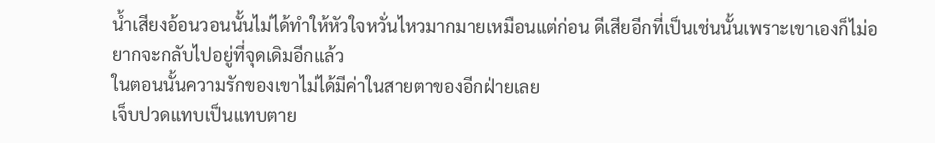น้ำเสียงอ้อนวอนนั้นไม่ได้ทำให้หัวใจหวั่นไหวมากมายเหมือนแต่ก่อน ดีเสียอีกที่เป็นเช่นนั้นเพราะเขาเองก็ไม่อยากจะกลับไปอยู่ที่จุดเดิมอีกแล้ว
ในตอนนั้นความรักของเขาไม่ได้มีค่าในสายตาของอีกฝ่ายเลย
เจ็บปวดแทบเป็นแทบตาย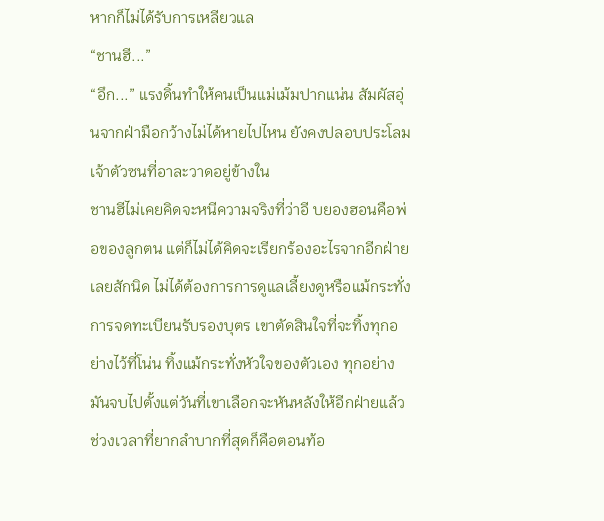หากก็ไม่ได้รับการเหลียวแล
“ชานฮี...”
“อึก...” แรงดิ้นทำให้คนเป็นแม่เม้มปากแน่น สัมผัสอุ่นจากฝ่ามือกว้างไม่ได้หายไปไหน ยังคงปลอบประโลมเจ้าตัวซนที่อาละวาดอยู่ข้างใน
ชานฮีไม่เคยคิดจะหนีความจริงที่ว่าอี บยองฮอนคือพ่อของลูกตน แต่ก็ไม่ได้คิดจะเรียกร้องอะไรจากอีกฝ่ายเลยสักนิด ไม่ได้ต้องการการดูแลเลี้ยงดูหรือแม้กระทั่งการจดทะเบียนรับรองบุตร เขาตัดสินใจที่จะทิ้งทุกอย่างไว้ที่โน่น ทิ้งแม้กระทั่งหัวใจของตัวเอง ทุกอย่างมันจบไปตั้งแต่วันที่เขาเลือกจะหันหลังให้อีกฝ่ายแล้ว
ช่วงเวลาที่ยากลำบากที่สุดก็คือตอนท้อ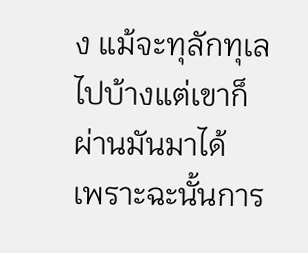ง แม้จะทุลักทุเลไปบ้างแต่เขาก็ผ่านมันมาได้
เพราะฉะนั้นการ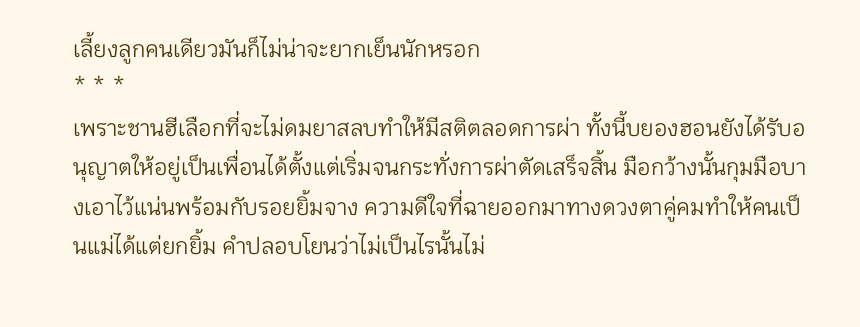เลี้ยงลูกคนเดียวมันก็ไม่น่าจะยากเย็นนักหรอก
* * *
เพราะชานฮีเลือกที่จะไม่ดมยาสลบทำให้มีสติตลอดการผ่า ทั้งนี้บยองฮอนยังได้รับอนุญาตให้อยู่เป็นเพื่อนได้ตั้งแต่เริ่มจนกระทั่งการผ่าตัดเสร็จสิ้น มือกว้างนั้นกุมมือบางเอาไว้แน่นพร้อมกับรอยยิ้มจาง ความดีใจที่ฉายออกมาทางดวงตาคู่คมทำให้คนเป็นแม่ได้แต่ยกยิ้ม คำปลอบโยนว่าไม่เป็นไรนั้นไม่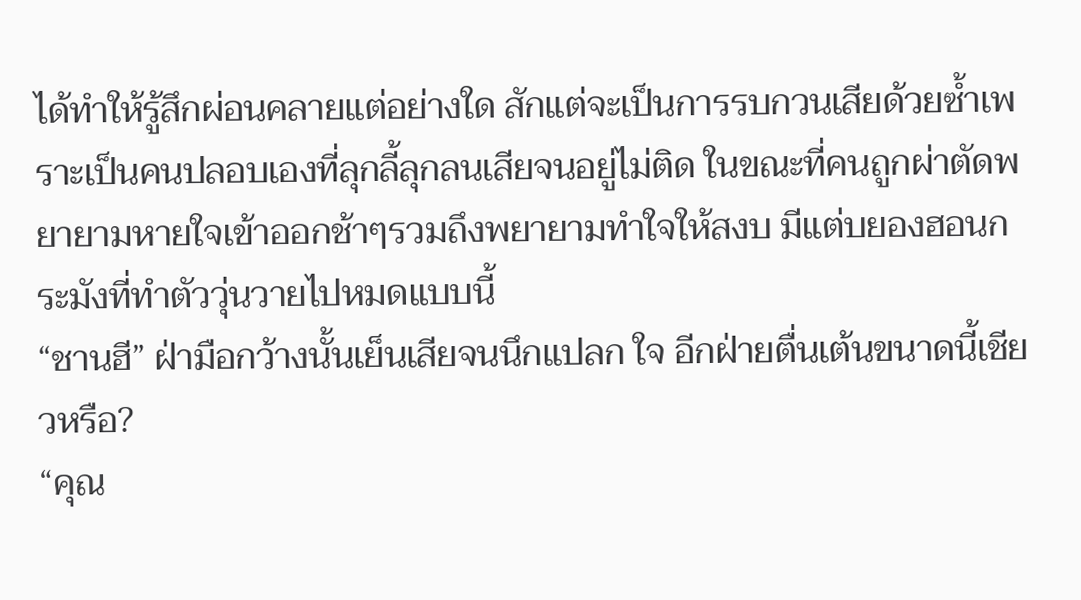ได้ทำให้รู้สึกผ่อนคลายแต่อย่างใด สักแต่จะเป็นการรบกวนเสียด้วยซ้ำเพราะเป็นคนปลอบเองที่ลุกลี้ลุกลนเสียจนอยู่ไม่ติด ในขณะที่คนถูกผ่าตัดพยายามหายใจเข้าออกช้าๆรวมถึงพยายามทำใจให้สงบ มีแต่บยองฮอนกระมังที่ทำตัววุ่นวายไปหมดแบบนี้
“ชานฮี” ฝ่ามือกว้างนั้นเย็นเสียจนนึกแปลก ใจ อีกฝ่ายตื่นเต้นขนาดนี้เชียวหรือ?
“คุณ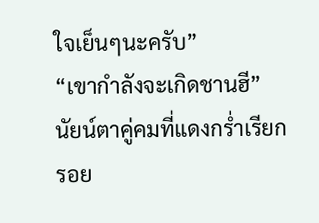ใจเย็นๆนะครับ”
“เขากำลังจะเกิดชานฮี” นัยน์ตาคู่คมที่แดงกร่ำเรียกรอย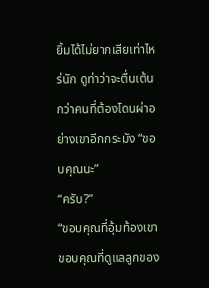ยิ้มได้ไม่ยากเสียเท่าไหร่นัก ดูท่าว่าจะตื่นเต้นกว่าคนที่ต้องโดนผ่าอย่างเขาอีกกระมัง “ขอบคุณนะ”
“ครับ?”
“ขอบคุณที่อุ้มท้องเขา ขอบคุณที่ดูแลลูกของ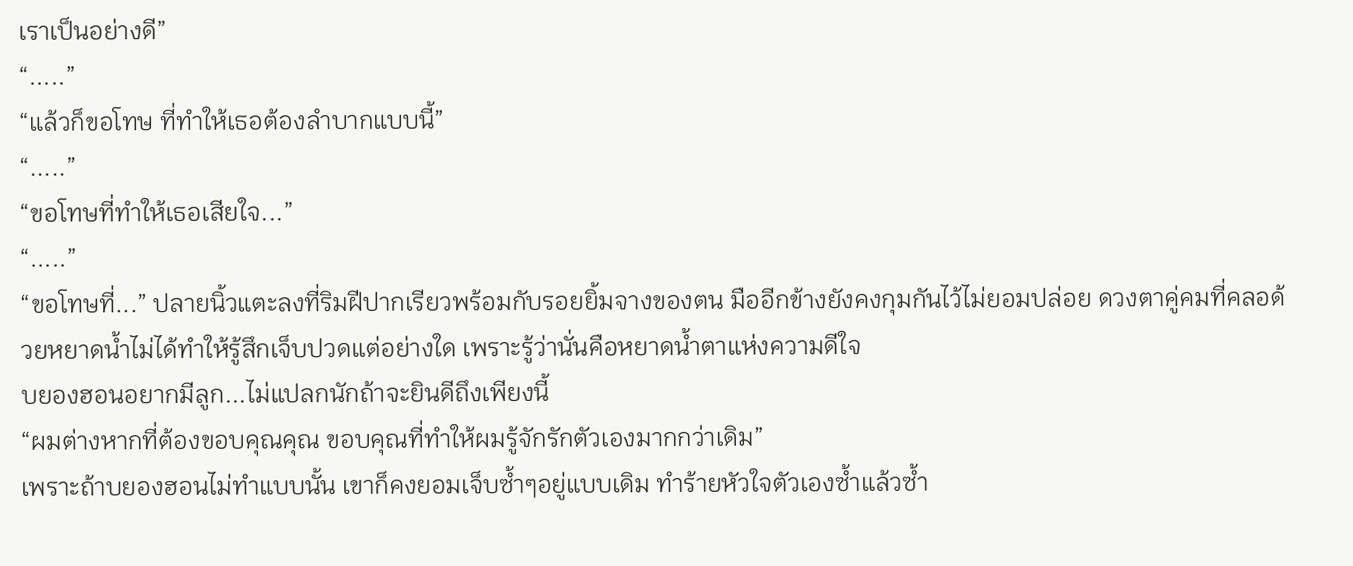เราเป็นอย่างดี”
“.....”
“แล้วก็ขอโทษ ที่ทำให้เธอต้องลำบากแบบนี้”
“.....”
“ขอโทษที่ทำให้เธอเสียใจ...”
“.....”
“ขอโทษที่...” ปลายนิ้วแตะลงที่ริมฝีปากเรียวพร้อมกับรอยยิ้มจางของตน มืออีกข้างยังคงกุมกันไว้ไม่ยอมปล่อย ดวงตาคู่คมที่คลอด้วยหยาดน้ำไม่ได้ทำให้รู้สึกเจ็บปวดแต่อย่างใด เพราะรู้ว่านั่นคือหยาดน้ำตาแห่งความดีใจ
บยองฮอนอยากมีลูก...ไม่แปลกนักถ้าจะยินดีถึงเพียงนี้
“ผมต่างหากที่ต้องขอบคุณคุณ ขอบคุณที่ทำให้ผมรู้จักรักตัวเองมากกว่าเดิม”
เพราะถ้าบยองฮอนไม่ทำแบบนั้น เขาก็คงยอมเจ็บซ้ำๆอยู่แบบเดิม ทำร้ายหัวใจตัวเองซ้ำแล้วซ้ำ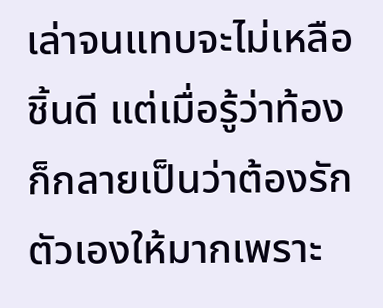เล่าจนแทบจะไม่เหลือชิ้นดี แต่เมื่อรู้ว่าท้อง ก็กลายเป็นว่าต้องรักตัวเองให้มากเพราะ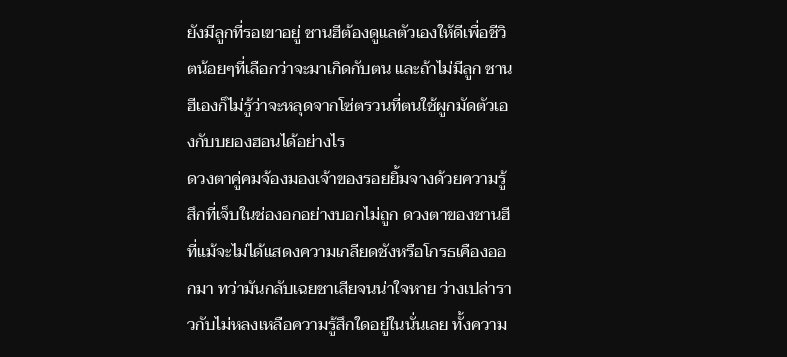ยังมีลูกที่รอเขาอยู่ ชานฮีต้องดูแลตัวเองให้ดีเพื่อชีวิตน้อยๆที่เลือกว่าจะมาเกิดกับตน และถ้าไม่มีลูก ชานฮีเองก็ไม่รู้ว่าจะหลุดจากโซ่ตรวนที่ตนใช้ผูกมัดตัวเองกับบยองฮอนได้อย่างไร
ดวงตาคู่คมจ้องมองเจ้าของรอยยิ้มจางด้วยความรู้สึกที่เจ็บในช่องอกอย่างบอกไม่ถูก ดวงตาของชานฮีที่แม้จะไม่ได้แสดงความเกลียดชังหรือโกรธเคืองออกมา ทว่ามันกลับเฉยชาเสียจนน่าใจหาย ว่างเปล่าราวกับไม่หลงเหลือความรู้สึกใดอยู่ในนั่นเลย ทั้งความ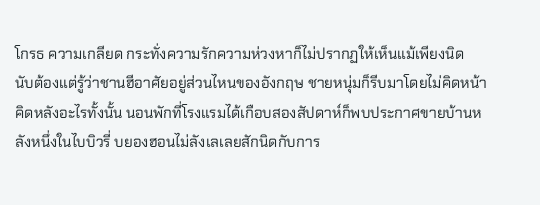โกรธ ความเกลียด กระทั่งความรักความห่วงหาก็ไม่ปรากฏให้เห็นแม้เพียงนิด
นับต้องแต่รู้ว่าชานฮีอาศัยอยู่ส่วนไหนของอังกฤษ ชายหนุ่มก็รีบมาโดยไม่คิดหน้าคิดหลังอะไรทั้งนั้น นอนพักที่โรงแรมได้เกือบสองสัปดาห์ก็พบประกาศขายบ้านหลังหนึ่งในไบบิวรี่ บยองฮอนไม่ลังเลเลยสักนิดกับการ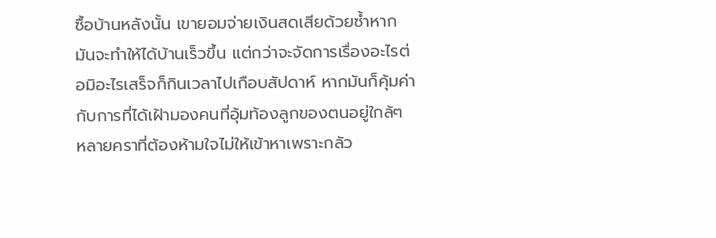ซื้อบ้านหลังนั้น เขายอมจ่ายเงินสดเสียด้วยซ้ำหากมันจะทำให้ได้บ้านเร็วขึ้น แต่กว่าจะจัดการเรื่องอะไรต่อมิอะไรเสร็จก็กินเวลาไปเกือบสัปดาห์ หากมันก็คุ้มค่ากับการที่ได้เฝ้ามองคนที่อุ้มท้องลูกของตนอยู่ใกล้ๆ
หลายคราที่ต้องห้ามใจไม่ให้เข้าหาเพราะกลัว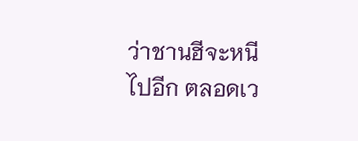ว่าชานฮีจะหนีไปอีก ตลอดเว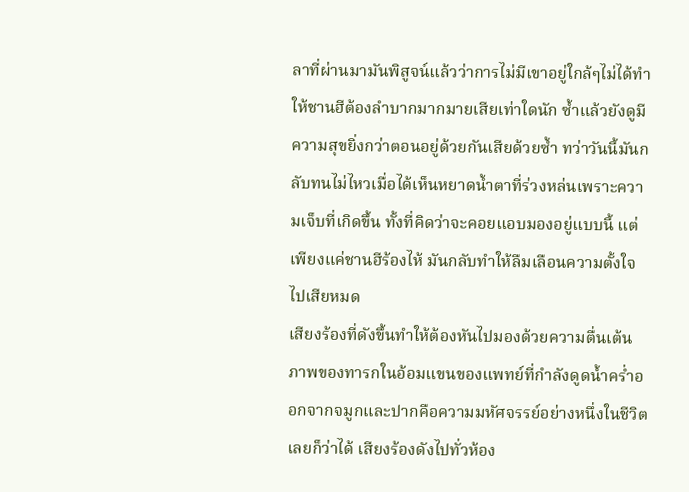ลาที่ผ่านมามันพิสูจน์แล้วว่าการไม่มีเขาอยู่ใกล้ๆไม่ได้ทำให้ชานฮีต้องลำบากมากมายเสียเท่าใดนัก ซ้ำแล้วยังดูมีความสุขยิ่งกว่าตอนอยู่ด้วยกันเสียด้วยซ้ำ ทว่าวันนี้มันกลับทนไม่ไหวเมื่อได้เห็นหยาดน้ำตาที่ร่วงหล่นเพราะความเจ็บที่เกิดขึ้น ทั้งที่คิดว่าจะคอยแอบมองอยู่แบบนี้ แต่เพียงแค่ชานฮีร้องไห้ มันกลับทำให้ลืมเลือนความตั้งใจไปเสียหมด
เสียงร้องที่ดังขึ้นทำให้ต้องหันไปมองด้วยความตื่นเต้น ภาพของทารกในอ้อมแขนของแพทย์ที่กำลังดูดน้ำคร่ำออกจากจมูกและปากคือความมหัศจรรย์อย่างหนึ่งในชีวิตเลยก็ว่าได้ เสียงร้องดังไปทั่วห้อง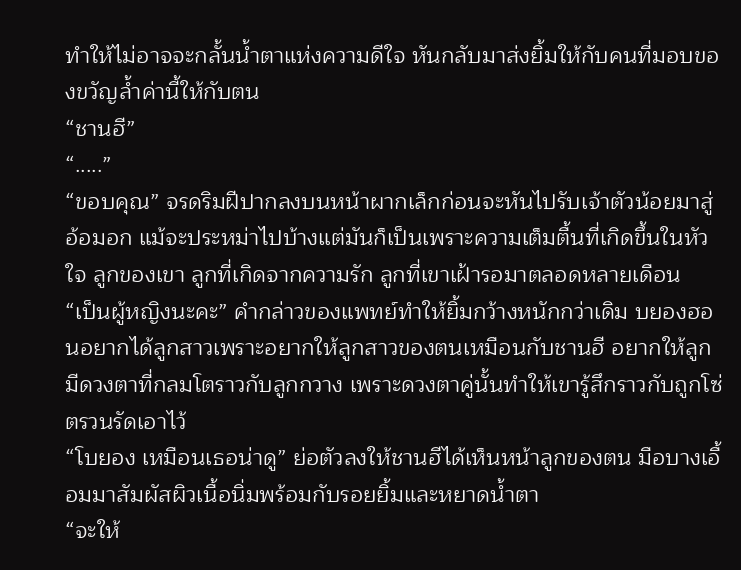ทำให้ไม่อาจจะกลั้นน้ำตาแห่งความดีใจ หันกลับมาส่งยิ้มให้กับคนที่มอบของขวัญล้ำค่านี้ให้กับตน
“ชานฮี”
“.....”
“ขอบคุณ” จรดริมฝีปากลงบนหน้าผากเล็กก่อนจะหันไปรับเจ้าตัวน้อยมาสู่อ้อมอก แม้จะประหม่าไปบ้างแต่มันก็เป็นเพราะความเต็มตื้นที่เกิดขึ้นในหัวใจ ลูกของเขา ลูกที่เกิดจากความรัก ลูกที่เขาเฝ้ารอมาตลอดหลายเดือน
“เป็นผู้หญิงนะคะ” คำกล่าวของแพทย์ทำให้ยิ้มกว้างหนักกว่าเดิม บยองฮอนอยากได้ลูกสาวเพราะอยากให้ลูกสาวของตนเหมือนกับชานฮี อยากให้ลูกมีดวงตาที่กลมโตราวกับลูกกวาง เพราะดวงตาคู่นั้นทำให้เขารู้สึกราวกับถูกโซ่ตรวนรัดเอาไว้
“โบยอง เหมือนเธอน่าดู” ย่อตัวลงให้ชานฮีได้เห็นหน้าลูกของตน มือบางเอื้อมมาสัมผัสผิวเนื้อนิ่มพร้อมกับรอยยิ้มและหยาดน้ำตา
“จะให้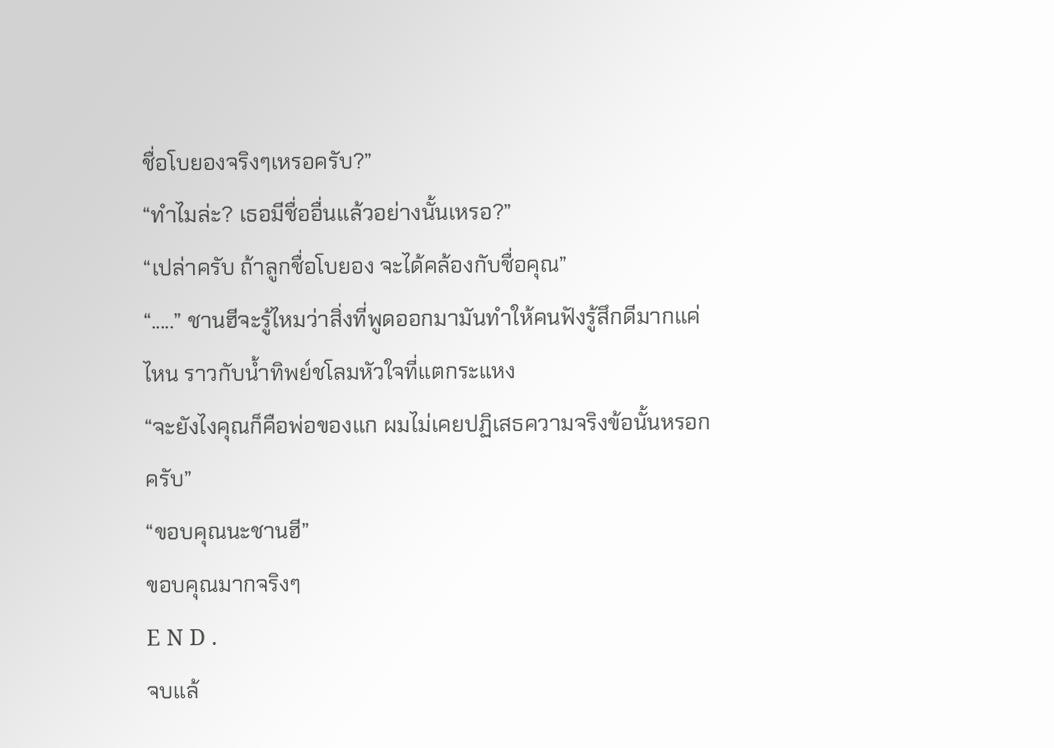ชื่อโบยองจริงๆเหรอครับ?”
“ทำไมล่ะ? เธอมีชื่ออื่นแล้วอย่างนั้นเหรอ?”
“เปล่าครับ ถ้าลูกชื่อโบยอง จะได้คล้องกับชื่อคุณ”
“.....” ชานฮีจะรู้ไหมว่าสิ่งที่พูดออกมามันทำให้คนฟังรู้สึกดีมากแค่ไหน ราวกับน้ำทิพย์ชโลมหัวใจที่แตกระแหง
“จะยังไงคุณก็คือพ่อของแก ผมไม่เคยปฏิเสธความจริงข้อนั้นหรอกครับ”
“ขอบคุณนะชานฮี”
ขอบคุณมากจริงๆ
E N D .
จบแล้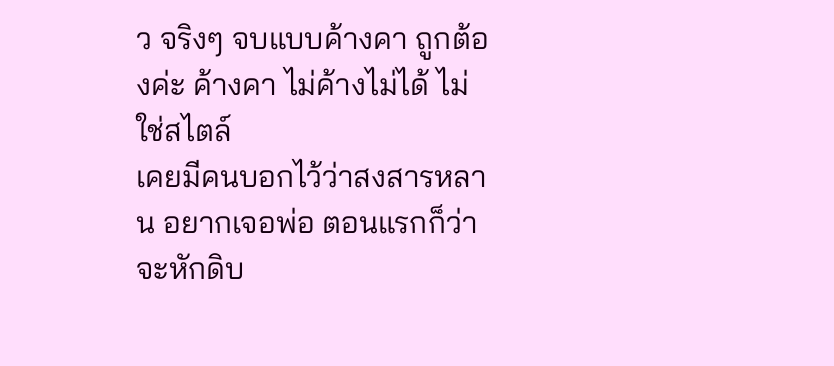ว จริงๆ จบแบบค้างคา ถูกต้องค่ะ ค้างคา ไม่ค้างไม่ได้ ไม่ใช่สไตล์
เคยมีคนบอกไว้ว่าสงสารหลาน อยากเจอพ่อ ตอนแรกก็ว่าจะหักดิบ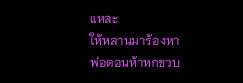แหละ
ให้หลานมาร้องหาพ่อตอนห้าหกขวบ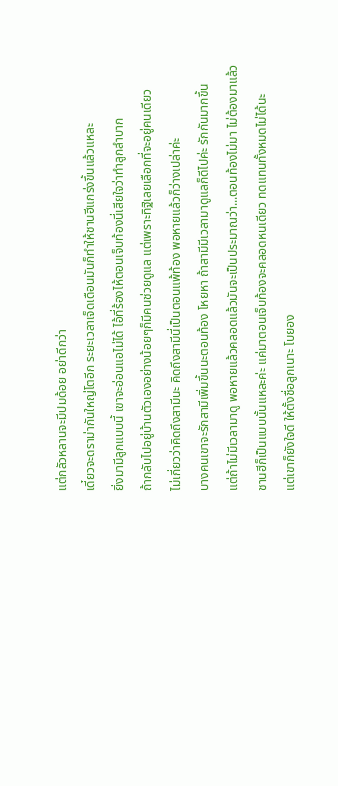แต่กลัวหลานจะมีปมด้อย อย่าดีกว่า
เดี๋ยวจะดราม่ากันใหญ่โตอีก ระยะเวลาเจ็ดเดือนมันก็ทำให้ชานฮีแกร่งขึ้นแล้วแหละ
ยิ่งมามีลูกแบบนี้ เขาจะอ่อนแอไม่ได้ ไอ้ที่ร้องไห้ตอนเจ็บท้องนี่เสียใจว่าทำลูกลำบาก
ถ้ากลับไปอยู่บ้านตัวเองอย่างน้อยๆก็มีคนช่วยดูแล แต่เพราะทิฐิเลยเลือกที่จะอยู่คนเดียว
ไม่เกี่ยวว่าคิดถึงสามีนะ คิดถึงสามีนี่เป็นตอนแพ้ท้อง พอหายแล้วก็ว่างเปล่าค่ะ
บางคนเขาจะรักสามีเพิ่มขึ้นนะตอนท้อง โหยหา ถ้าสามีมีเวลามาดูแลก็ดีไปค่ะ รักกันมากขึ้น
แต่ถ้าไม่มีเวลามาดู พอหายแล้วคลอดแล้วมันจะเป็นประมาณว่า...ตอนท้องไม่มา ไม่ต้องมาแล้ว
ชานฮีก็เป็นแบบนั้นแหละค่ะ แค่มาตอนเจ็บท้องจะคลอดหนเดียว ทดแทนทั้งหมดไม่ได้นะ
แต่เขาก็ยังใจดี ให้ตั้งชื่อลูกเนาะ โบยอง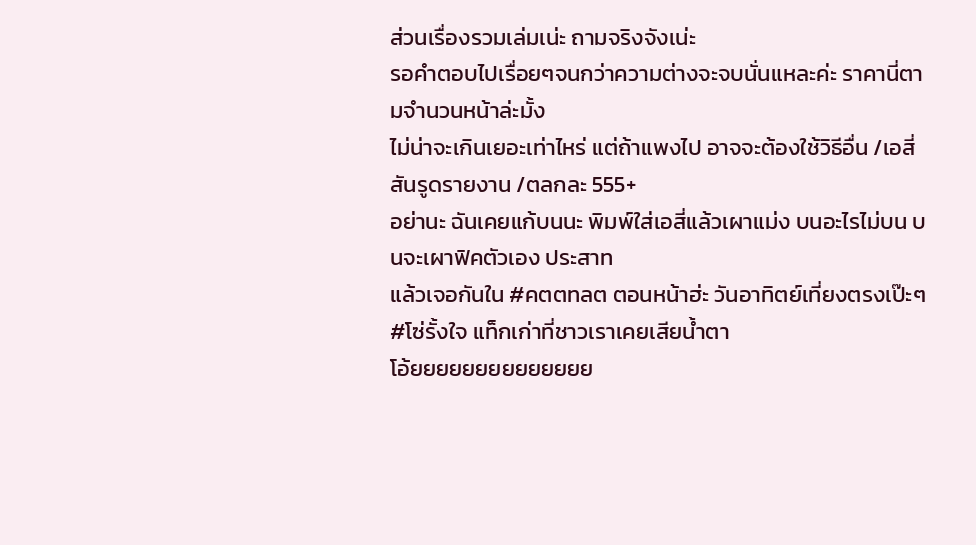ส่วนเรื่องรวมเล่มเน่ะ ถามจริงจังเน่ะ
รอคำตอบไปเรื่อยๆจนกว่าความต่างจะจบนั่นแหละค่ะ ราคานี่ตามจำนวนหน้าล่ะมั้ง
ไม่น่าจะเกินเยอะเท่าไหร่ แต่ถ้าแพงไป อาจจะต้องใช้วิธีอื่น /เอสี่สันรูดรายงาน /ตลกละ 555+
อย่านะ ฉันเคยแก้บนนะ พิมพ์ใส่เอสี่แล้วเผาแม่ง บนอะไรไม่บน บนจะเผาฟิคตัวเอง ประสาท
แล้วเจอกันใน #คตตทลต ตอนหน้าฮ่ะ วันอาทิตย์เที่ยงตรงเป๊ะๆ
#โซ่รั้งใจ แท็กเก่าที่ชาวเราเคยเสียน้ำตา
โอ้ยยยยยยยยยยยยยย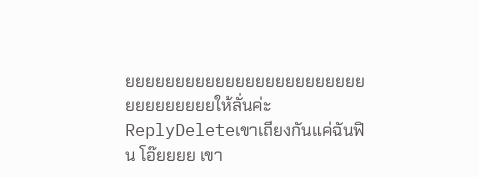ยยยยยยยยยยยยยยยยยยยยยยยยยยยยยยยยยให้ลั่นค่ะ
ReplyDeleteเขาเถียงกันแค่ฉันฟิน โอ๊ยยยย เขา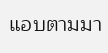แอบตามมา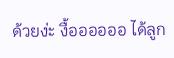ด้วยง่ะ งื้ออออออ ได้ลูก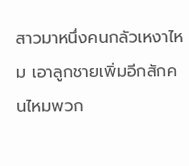สาวมาหนึ่งคนกลัวเหงาไหม เอาลูกชายเพิ่มอีกสักคนไหมพวก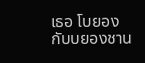เธอ โบยอง กับบยองชาน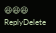😆😆😆
ReplyDelete